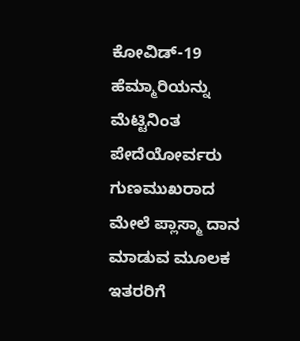ಕೋವಿಡ್‌-19 ಹೆಮ್ಮಾರಿಯನ್ನು ಮೆಟ್ಟಿನಿಂತ ಪೇದೆಯೋರ್ವರು ಗುಣಮುಖರಾದ ಮೇಲೆ ಪ್ಲಾಸ್ಮಾ ದಾನ ಮಾಡುವ ಮೂಲಕ ಇತರರಿಗೆ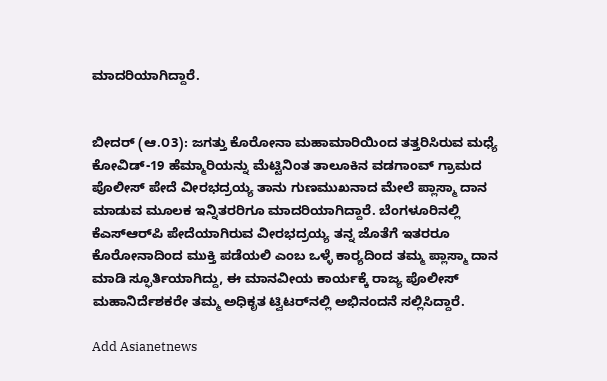ಮಾದರಿಯಾಗಿದ್ದಾರೆ.


ಬೀದರ್ (ಆ.೦3): ಜಗತ್ತು ಕೊರೋನಾ ಮಹಾಮಾರಿಯಿಂದ ತತ್ತರಿಸಿರುವ ಮಧ್ಯೆ ಕೋವಿಡ್‌-19 ಹೆಮ್ಮಾರಿಯನ್ನು ಮೆಟ್ಟಿನಿಂತ ತಾಲೂಕಿನ ವಡಗಾಂವ್‌ ಗ್ರಾಮದ ಪೊಲೀಸ್‌ ಪೇದೆ ವೀರಭದ್ರಯ್ಯ ತಾನು ಗುಣಮುಖನಾದ ಮೇಲೆ ಪ್ಲಾಸ್ಮಾ ದಾನ ಮಾಡುವ ಮೂಲಕ ಇನ್ನಿತರರಿಗೂ ಮಾದರಿಯಾಗಿದ್ದಾರೆ. ಬೆಂಗಳೂರಿನಲ್ಲಿ ಕೆಎಸ್‌ಆರ್‌ಪಿ ಪೇದೆಯಾಗಿರುವ ವೀರಭದ್ರಯ್ಯ ತನ್ನ ಜೊತೆಗೆ ಇತರರೂ ಕೊರೋನಾದಿಂದ ಮುಕ್ತಿ ಪಡೆಯಲಿ ಎಂಬ ಒಳ್ಳೆ ಕಾರ‍್ಯದಿಂದ ತಮ್ಮ ಪ್ಲಾಸ್ಮಾ ದಾನ ಮಾಡಿ ಸ್ಫೂರ್ತಿಯಾಗಿದ್ದು, ಈ ಮಾನವೀಯ ಕಾರ್ಯಕ್ಕೆ ರಾಜ್ಯ ಪೊಲೀಸ್‌ ಮಹಾನಿರ್ದೆಶಕರೇ ತಮ್ಮ ಅಧಿಕೃತ ಟ್ವಿಟರ್‌ನಲ್ಲಿ ಅಭಿನಂದನೆ ಸಲ್ಲಿಸಿದ್ದಾರೆ.

Add Asianetnews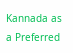Kannada as a Preferred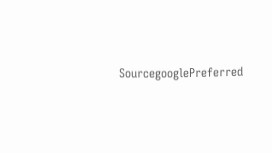SourcegooglePreferred